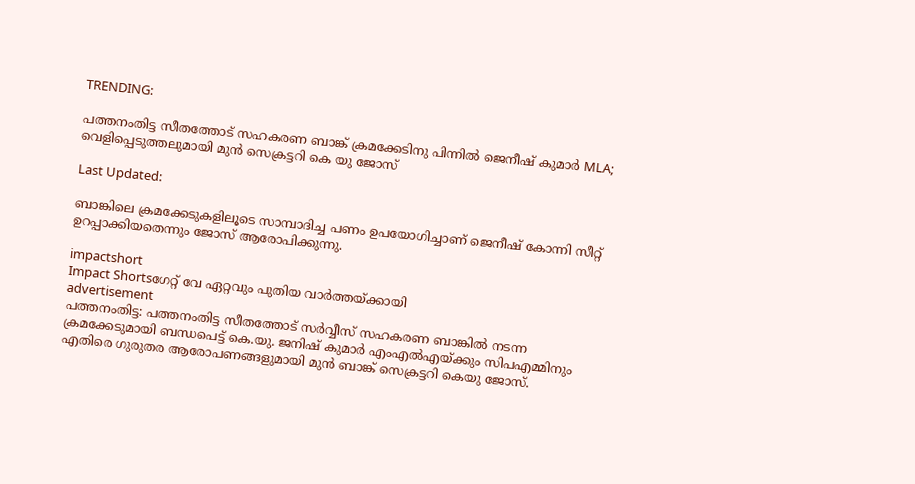TRENDING:

പത്തനംതിട്ട സീതത്തോട് സഹകരണ ബാങ്ക് ക്രമക്കേടിനു പിന്നില്‍ ജെനീഷ് കുമാര്‍ MLA; വെളിപ്പെടുത്തലുമായി മുന്‍ സെക്രട്ടറി കെ യു ജോസ്

Last Updated:

ബാങ്കിലെ ക്രമക്കേടുകളിലൂടെ സാമ്പാദിച്ച പണം ഉപയോഗിച്ചാണ് ജെനീഷ് കോന്നി സീറ്റ് ഉറപ്പാക്കിയതെന്നും ജോസ് ആരോപിക്കുന്നു.

impactshort
Impact Shortsഗേറ്റ് വേ ഏറ്റവും പുതിയ വാർത്തയ്ക്കായി
advertisement
പത്തനംതിട്ട: പത്തനംതിട്ട സീതത്തോട് സര്‍വ്വീസ് സഹകരണ ബാങ്കില്‍ നടന്ന ക്രമക്കേടുമായി ബന്ധപെട്ട് കെ.യു. ജനിഷ് കുമാര്‍ എംഎല്‍എയ്ക്കും സിപഎമ്മിനും എതിരെ ഗുരുതര ആരോപണങ്ങളുമായി മുന്‍ ബാങ്ക് സെക്രട്ടറി കെയു ജോസ്.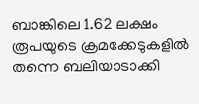ബാങ്കിലെ 1.62 ലക്ഷം രൂപയുടെ ക്രമക്കേടുകളില്‍ തന്നെ ബലിയാടാക്കി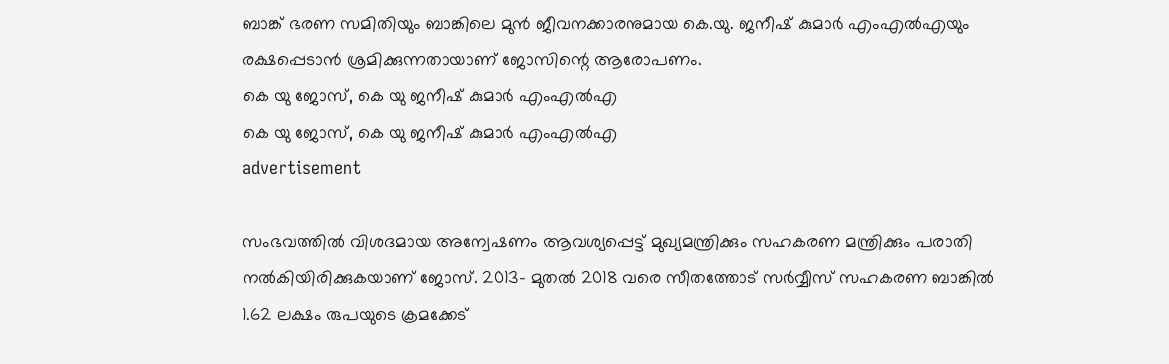ബാങ്ക് ഭരണ സമിതിയും ബാങ്കിലെ മുന്‍ ജീവനക്കാരനുമായ കെ.യു. ജനീഷ് കുമാര്‍ എംഎല്‍എയും രക്ഷപ്പെടാന്‍ ശ്രമിക്കുന്നതായാണ് ജോസിന്റെ ആരോപണം.
കെ യു ജോസ്, കെ യു ജനീഷ് കുമാര്‍ എംഎല്‍എ
കെ യു ജോസ്, കെ യു ജനീഷ് കുമാര്‍ എംഎല്‍എ
advertisement

സംഭവത്തില്‍ വിശദമായ അന്വേഷണം ആവശ്യപ്പെട്ട് മുഖ്യമന്ത്രിക്കും സഹകരണ മന്ത്രിക്കും പരാതി നല്‍കിയിരിക്കുകയാണ് ജോസ്. 2013- മുതല്‍ 2018 വരെ സീതത്തോട് സര്‍വ്വീസ് സഹകരണ ബാങ്കില്‍ 1.62 ലക്ഷം രുപയുടെ ക്രമക്കേട്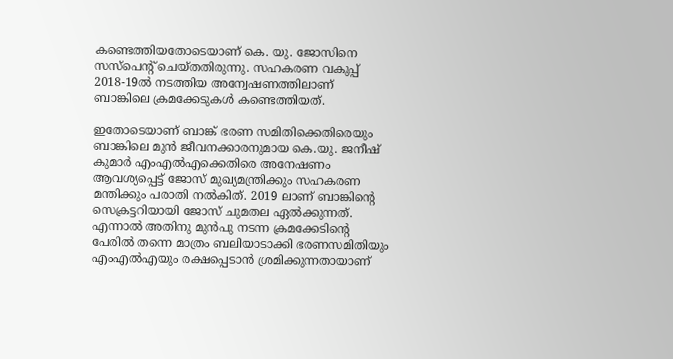കണ്ടെത്തിയതോടെയാണ് കെ. യു. ജോസിനെ സസ്‌പെന്റ് ചെയ്തതിരുന്നു. സഹകരണ വകുപ്പ് 2018-19ല്‍ നടത്തിയ അന്വേഷണത്തിലാണ് ബാങ്കിലെ ക്രമക്കേടുകള്‍ കണ്ടെത്തിയത്.

ഇതോടെയാണ് ബാങ്ക് ഭരണ സമിതിക്കെതിരെയും ബാങ്കിലെ മുന്‍ ജീവനക്കാരനുമായ കെ.യു. ജനീഷ് കുമാര്‍ എംഎല്‍എക്കെതിരെ അനേഷണം ആവശ്യപ്പെട്ട് ജോസ് മുഖ്യമന്ത്രിക്കും സഹകരണ മന്തിക്കും പരാതി നല്‍കിത്. 2019 ലാണ് ബാങ്കിന്റെ സെക്രട്ടറിയായി ജോസ് ചുമതല ഏല്‍ക്കുന്നത്. എന്നാല്‍ അതിനു മുന്‍പു നടന്ന ക്രമക്കേടിന്റെ പേരില്‍ തന്നെ മാത്രം ബലിയാടാക്കി ഭരണസമിതിയും എംഎല്‍എയും രക്ഷപ്പെടാന്‍ ശ്രമിക്കുന്നതായാണ്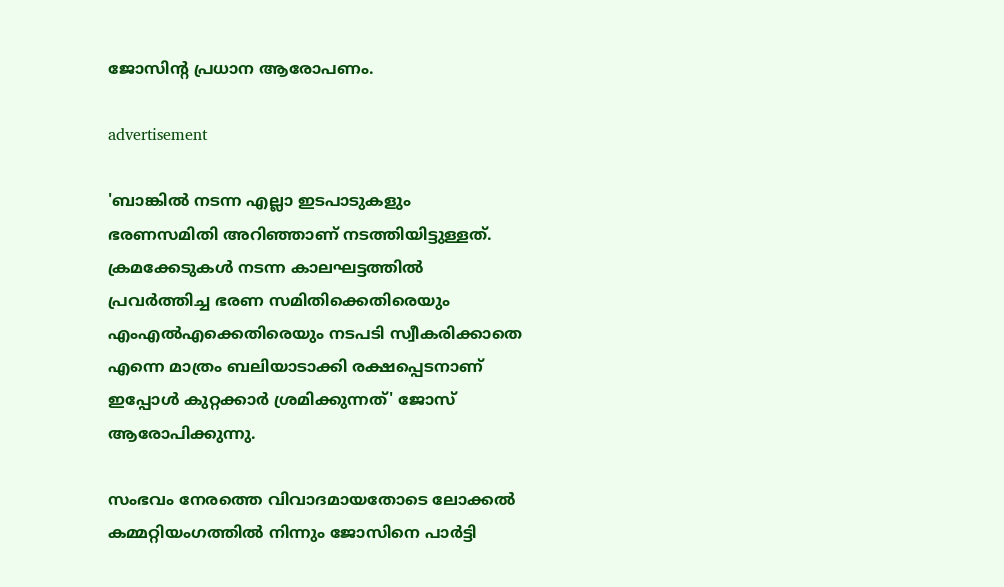ജോസിന്റ പ്രധാന ആരോപണം.

advertisement

'ബാങ്കില്‍ നടന്ന എല്ലാ ഇടപാടുകളും ഭരണസമിതി അറിഞ്ഞാണ് നടത്തിയിട്ടുള്ളത്. ക്രമക്കേടുകള്‍ നടന്ന കാലഘട്ടത്തില്‍ പ്രവര്‍ത്തിച്ച ഭരണ സമിതിക്കെതിരെയും എംഎല്‍എക്കെതിരെയും നടപടി സ്വീകരിക്കാതെ എന്നെ മാത്രം ബലിയാടാക്കി രക്ഷപ്പെടനാണ് ഇപ്പോള്‍ കുറ്റക്കാര്‍ ശ്രമിക്കുന്നത്' ജോസ് ആരോപിക്കുന്നു.

സംഭവം നേരത്തെ വിവാദമായതോടെ ലോക്കല്‍ കമ്മറ്റിയംഗത്തില്‍ നിന്നും ജോസിനെ പാര്‍ട്ടി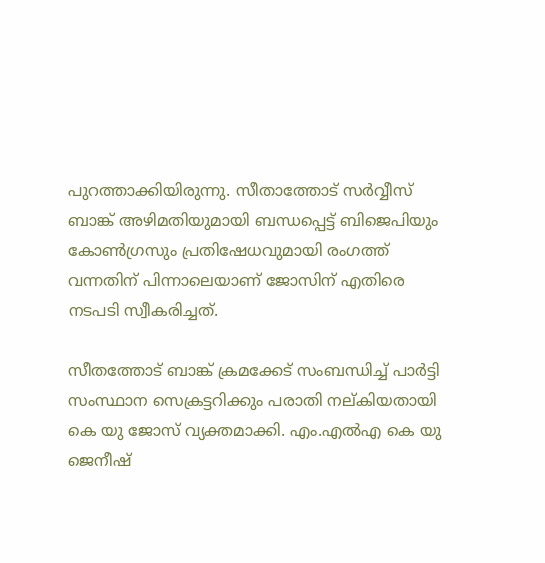പുറത്താക്കിയിരുന്നു. സീതാത്തോട് സര്‍വ്വീസ് ബാങ്ക് അഴിമതിയുമായി ബന്ധപ്പെട്ട് ബിജെപിയും കോണ്‍ഗ്രസും പ്രതിഷേധവുമായി രംഗത്ത് വന്നതിന് പിന്നാലെയാണ് ജോസിന് എതിരെ നടപടി സ്വീകരിച്ചത്.

സീതത്തോട് ബാങ്ക് ക്രമക്കേട് സംബന്ധിച്ച് പാര്‍ട്ടി സംസ്ഥാന സെക്രട്ടറിക്കും പരാതി നല്കിയതായി കെ യു ജോസ് വ്യക്തമാക്കി. എം.എല്‍എ കെ യു ജെനീഷ്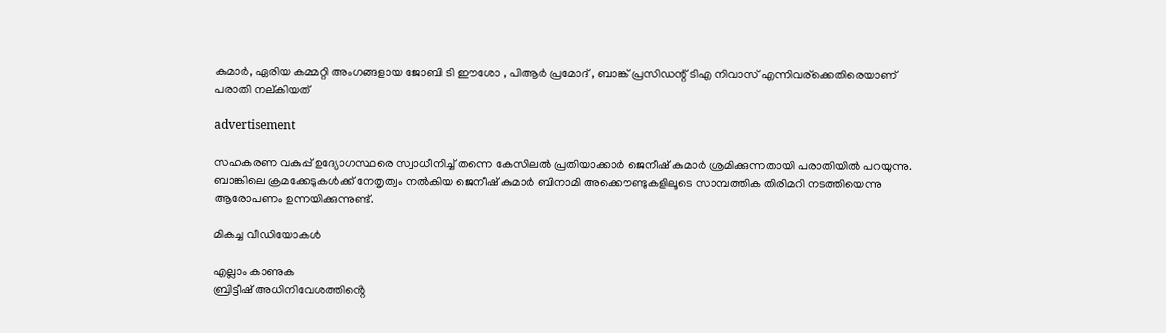കുമാര്‍, ഏരിയ കമ്മറ്റി അംഗങ്ങളായ ജോബി ടി ഈശോ , പിആര്‍ പ്രമോദ് , ബാങ്ക് പ്രസിഡന്റ് ടിഎ നിവാസ് എന്നിവര്‌ക്കെതിരെയാണ് പരാതി നല്കിയത്

advertisement

സഹകരണ വകുപ്പ് ഉദ്യോഗസ്ഥരെ സ്വാധീനിച്ച് തന്നെ കേസിലല്‍ പ്രതിയാക്കാര്‍ ജെനീഷ് കുമാര്‍ ശ്രമിക്കുന്നതായി പരാതിയില്‍ പറയുന്നു. ബാങ്കിലെ ക്രമക്കേടുകള്‍ക്ക് നേതൃത്വം നല്‍കിയ ജെനീഷ് കുമാര്‍ ബിനാമി അക്കൌണ്ടുകളിലൂടെ സാമ്പത്തിക തിരിമറി നടത്തിയെന്നു ആരോപണം ഉന്നയിക്കുന്നുണ്ട്.

മികച്ച വീഡിയോകൾ

എല്ലാം കാണുക
ബ്രിട്ടീഷ് അധിനിവേശത്തിൻ്റെ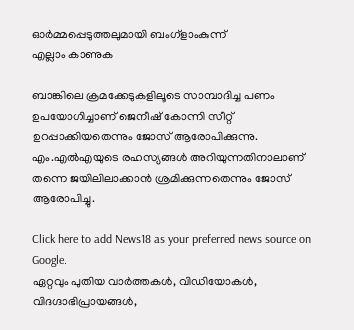ഓർമ്മപ്പെടുത്തലുമായി ബംഗ്ളാംകുന്ന്
എല്ലാം കാണുക

ബാങ്കിലെ ക്രമക്കേടുകളിലൂടെ സാമ്പാദിച്ച പണം ഉപയോഗിച്ചാണ് ജെനീഷ് കോന്നി സീറ്റ് ഉറപ്പാക്കിയതെന്നും ജോസ് ആരോപിക്കുന്നു. എം.എല്‍എയുടെ രഹസ്യങ്ങള്‍ അറിയുന്നതിനാലാണ് തന്നെ ജയിലിലാക്കാന്‍ ശ്രമിക്കുന്നതെന്നും ജോസ് ആരോപിച്ചു.

Click here to add News18 as your preferred news source on Google.
ഏറ്റവും പുതിയ വാർത്തകൾ, വിഡിയോകൾ, വിദഗ്ദാഭിപ്രായങ്ങൾ,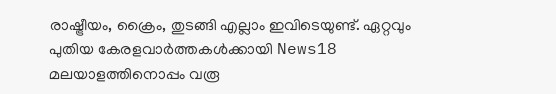രാഷ്ട്രീയം, ക്രൈം, തുടങ്ങി എല്ലാം ഇവിടെയുണ്ട്. ഏറ്റവും പുതിയ കേരളവാർത്തകൾക്കായി News18 മലയാളത്തിനൊപ്പം വരൂ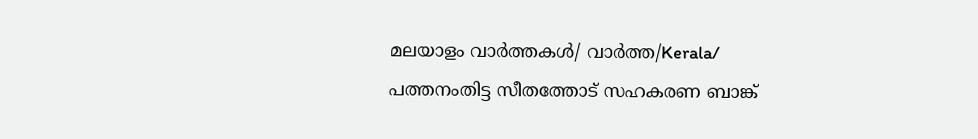മലയാളം വാർത്തകൾ/ വാർത്ത/Kerala/
പത്തനംതിട്ട സീതത്തോട് സഹകരണ ബാങ്ക്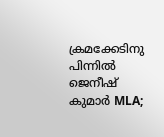ക്രമക്കേടിനു പിന്നില്‍ ജെനീഷ് കുമാര്‍ MLA;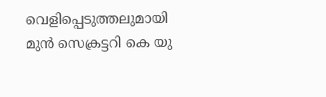വെളിപ്പെടുത്തലുമായി മുന്‍ സെക്രട്ടറി കെ യു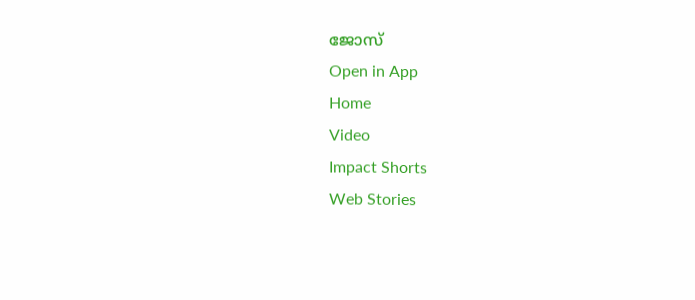ജോസ്
Open in App
Home
Video
Impact Shorts
Web Stories